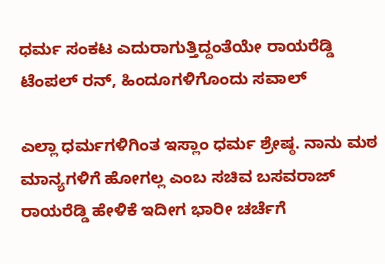ಧರ್ಮ ಸಂಕಟ ಎದುರಾಗುತ್ತಿದ್ದಂತೆಯೇ ರಾಯರೆಡ್ಡಿ ಟೆಂಪಲ್ ರನ್, ಹಿಂದೂಗಳಿಗೊಂದು ಸವಾಲ್

ಎಲ್ಲಾ ಧರ್ಮಗಳಿಗಿಂತ ಇಸ್ಲಾಂ ಧರ್ಮ ಶ್ರೇಷ್ಠ. ನಾನು ಮಠ ಮಾನ್ಯಗಳಿಗೆ ಹೋಗಲ್ಲ ಎಂಬ ಸಚಿವ ಬಸವರಾಜ್ ರಾಯರೆಡ್ಡಿ ಹೇಳಿಕೆ ಇದೀಗ ಭಾರೀ ಚರ್ಚೆಗೆ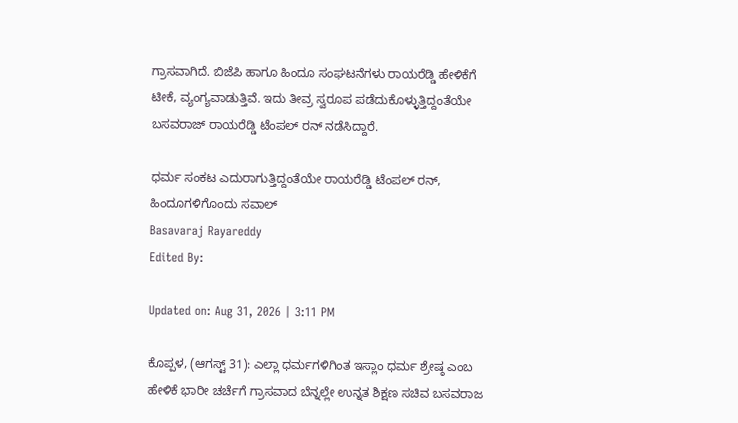ಗ್ರಾಸವಾಗಿದೆ. ಬಿಜೆಪಿ ಹಾಗೂ ಹಿಂದೂ ಸಂಘಟನೆಗಳು ರಾಯರೆಡ್ಡಿ ಹೇಳಿಕೆಗೆ ಟೀಕೆ, ವ್ಯಂಗ್ಯವಾಡುತ್ತಿವೆ. ಇದು ತೀವ್ರ ಸ್ವರೂಪ ಪಡೆದುಕೊಳ್ಳುತ್ತಿದ್ದಂತೆಯೇ ಬಸವರಾಜ್ ರಾಯರೆಡ್ಡಿ ಟೆಂಪಲ್ ರನ್ ನಡೆಸಿದ್ದಾರೆ.

ಧರ್ಮ ಸಂಕಟ ಎದುರಾಗುತ್ತಿದ್ದಂತೆಯೇ ರಾಯರೆಡ್ಡಿ ಟೆಂಪಲ್ ರನ್, ಹಿಂದೂಗಳಿಗೊಂದು ಸವಾಲ್
Basavaraj Rayareddy
Edited By:

Updated on: Aug 31, 2026 | 3:11 PM

ಕೊಪ್ಪಳ, (ಆಗಸ್ಟ್ 31): ಎಲ್ಲಾ ಧರ್ಮಗಳಿಗಿಂತ ಇಸ್ಲಾಂ ಧರ್ಮ ಶ್ರೇಷ್ಠ ಎಂಬ ಹೇಳಿಕೆ ಭಾರೀ ಚರ್ಚೆಗೆ ಗ್ರಾಸವಾದ ಬೆನ್ನಲ್ಲೇ ಉನ್ನತ ಶಿಕ್ಷಣ ಸಚಿವ ಬಸವರಾಜ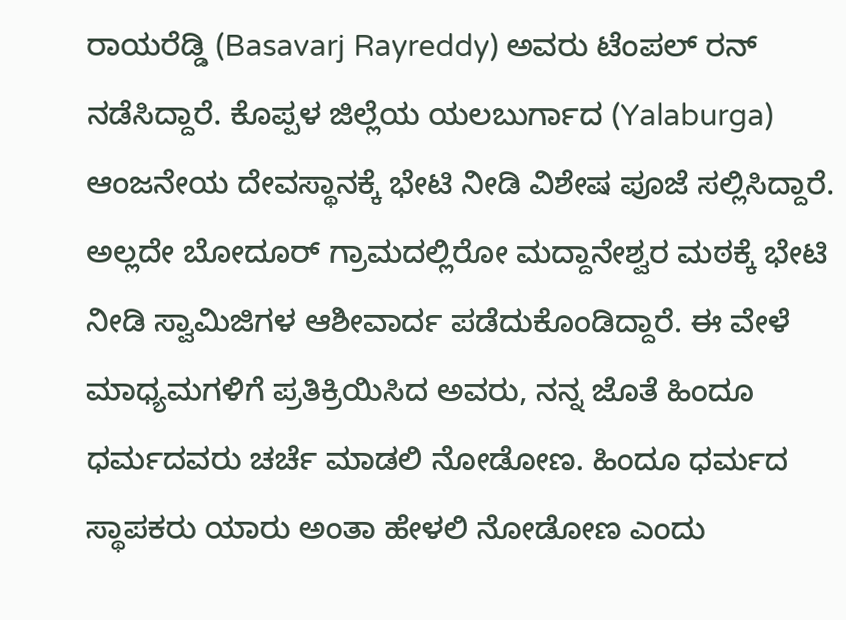ರಾಯರೆಡ್ಡಿ (Basavarj Rayreddy) ಅವರು ಟೆಂಪಲ್ ರನ್ ನಡೆಸಿದ್ದಾರೆ. ಕೊಪ್ಪಳ ಜಿಲ್ಲೆಯ ಯಲಬುರ್ಗಾದ (Yalaburga) ಆಂಜನೇಯ ದೇವಸ್ಥಾನಕ್ಕೆ ಭೇಟಿ ನೀಡಿ ವಿಶೇಷ ಪೂಜೆ ಸಲ್ಲಿಸಿದ್ದಾರೆ. ಅಲ್ಲದೇ ಬೋದೂರ್ ಗ್ರಾಮದಲ್ಲಿರೋ ಮದ್ದಾನೇಶ್ವರ ಮಠಕ್ಕೆ ಭೇಟಿ ನೀಡಿ ಸ್ವಾಮಿಜಿಗಳ ಆಶೀವಾರ್ದ ಪಡೆದುಕೊಂಡಿದ್ದಾರೆ. ಈ ವೇಳೆ ಮಾಧ್ಯಮಗಳಿಗೆ ಪ್ರತಿಕ್ರಿಯಿಸಿದ ಅವರು, ನನ್ನ ಜೊತೆ ಹಿಂದೂ ಧರ್ಮದವರು ಚರ್ಚೆ ಮಾಡಲಿ ನೋಡೋಣ. ಹಿಂದೂ ಧರ್ಮದ ಸ್ಥಾಪಕರು ಯಾರು ಅಂತಾ ಹೇಳಲಿ ನೋಡೋಣ ಎಂದು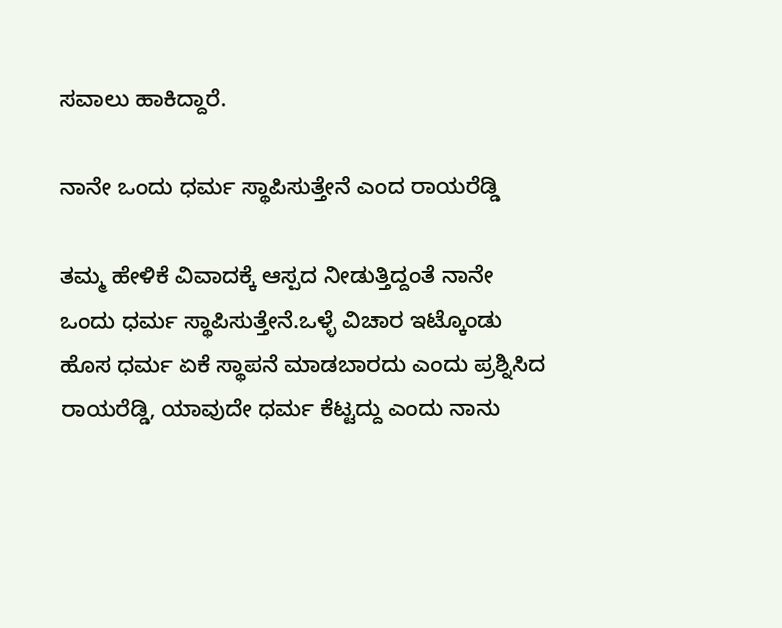ಸವಾಲು ಹಾಕಿದ್ದಾರೆ.

ನಾನೇ ಒಂದು ಧರ್ಮ ಸ್ಥಾಪಿಸುತ್ತೇನೆ ಎಂದ ರಾಯರೆಡ್ಡಿ

ತಮ್ಮ ಹೇಳಿಕೆ ವಿವಾದಕ್ಕೆ ಆಸ್ಪದ ನೀಡುತ್ತಿದ್ದಂತೆ ನಾನೇ ಒಂದು ಧರ್ಮ ಸ್ಥಾಪಿಸುತ್ತೇನೆ.ಒಳ್ಳೆ ವಿಚಾರ ಇಟ್ಕೊಂಡು ಹೊಸ ಧರ್ಮ ಏಕೆ ಸ್ಥಾಪನೆ ಮಾಡಬಾರದು ಎಂದು ಪ್ರಶ್ನಿಸಿದ ರಾಯರೆಡ್ಡಿ, ಯಾವುದೇ ಧರ್ಮ ಕೆಟ್ಟದ್ದು ಎಂದು ನಾನು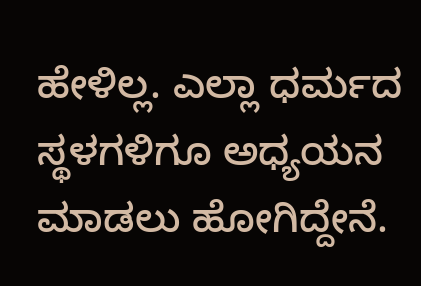ಹೇಳಿಲ್ಲ. ಎಲ್ಲಾ ಧರ್ಮದ ಸ್ಥಳಗಳಿಗೂ ಅಧ್ಯಯನ ಮಾಡಲು ಹೋಗಿದ್ದೇನೆ.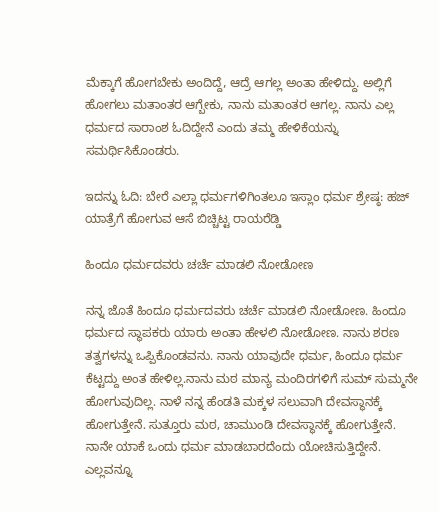ಮೆಕ್ಕಾಗೆ ಹೋಗಬೇಕು ಅಂದಿದ್ದೆ, ಆದ್ರೆ ಆಗಲ್ಲ ಅಂತಾ ಹೇಳಿದ್ದು. ಅಲ್ಲಿಗೆ ಹೋಗಲು ಮತಾಂತರ ಆಗ್ಬೇಕು, ನಾನು ಮತಾಂತರ ಆಗಲ್ಲ. ನಾನು ಎಲ್ಲ ಧರ್ಮದ ಸಾರಾಂಶ ಓದಿದ್ದೇನೆ ಎಂದು ತಮ್ಮ ಹೇಳಿಕೆಯನ್ನು ಸಮರ್ಥಿಸಿಕೊಂಡರು.

ಇದನ್ನು ಓದಿ: ಬೇರೆ ಎಲ್ಲಾ ಧರ್ಮಗಳಿಗಿಂತಲೂ ಇಸ್ಲಾಂ ಧರ್ಮ ಶ್ರೇಷ್ಠ: ಹಜ್ ಯಾತ್ರೆಗೆ ಹೋಗುವ ಆಸೆ ಬಿಚ್ಚಿಟ್ಟ ರಾಯರೆಡ್ಡಿ

ಹಿಂದೂ ಧರ್ಮದವರು ಚರ್ಚೆ ಮಾಡಲಿ ನೋಡೋಣ

ನನ್ನ ಜೊತೆ ಹಿಂದೂ ಧರ್ಮದವರು ಚರ್ಚೆ ಮಾಡಲಿ ನೋಡೋಣ. ಹಿಂದೂ ಧರ್ಮದ ಸ್ಥಾಪಕರು ಯಾರು ಅಂತಾ ಹೇಳಲಿ ನೋಡೋಣ. ನಾನು ಶರಣ ತತ್ವಗಳನ್ನು ಒಪ್ಪಿಕೊಂಡವನು. ನಾನು ಯಾವುದೇ ಧರ್ಮ, ಹಿಂದೂ ಧರ್ಮ ಕೆಟ್ಟದ್ದು ಅಂತ ಹೇಳಿಲ್ಲ.ನಾನು ಮಠ ಮಾನ್ಯ ಮಂದಿರಗಳಿಗೆ ಸುಮ್ ಸುಮ್ಮನೇ ಹೋಗುವುದಿಲ್ಲ. ನಾಳೆ ನನ್ನ ಹೆಂಡತಿ ಮಕ್ಕಳ ಸಲುವಾಗಿ ದೇವಸ್ಥಾನಕ್ಕೆ ಹೋಗುತ್ತೇನೆ. ಸುತ್ತೂರು ಮಠ, ಚಾಮುಂಡಿ ದೇವಸ್ಥಾನಕ್ಕೆ ಹೋಗುತ್ತೇನೆ. ನಾನೇ ಯಾಕೆ ಒಂದು ಧರ್ಮ ಮಾಡಬಾರದೆಂದು ಯೋಚಿಸುತ್ತಿದ್ದೇನೆ. ಎಲ್ಲವನ್ನೂ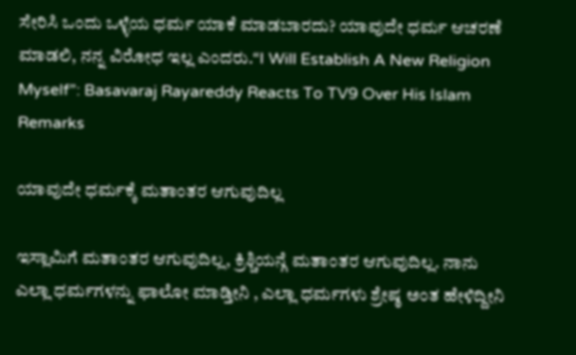ಸೇರಿಸಿ ಒಂದು ಒಳ್ಳೆಯ ಧರ್ಮ ಯಾಕೆ ಮಾಡಬಾರದು? ಯಾವುದೇ ಧರ್ಮ ಆಚರಣೆ ಮಾಡಲಿ, ನನ್ನ ವಿರೋಧ ಇಲ್ಲ ಎಂದರು.“I Will Establish A New Religion Myself”: Basavaraj Rayareddy Reacts To TV9 Over His Islam Remarks

ಯಾವುದೇ ಧರ್ಮಕ್ಕೆ ಮತಾಂತರ ಆಗುವುದಿಲ್ಲ

ಇಸ್ಲಾಮಿಗೆ ಮತಾಂತರ ಆಗುವುದಿಲ್ಲ, ಕ್ರಿಶ್ಚಿಯನ್ಗೆ ಮತಾಂತರ ಆಗುವುದಿಲ್ಲ. ನಾನು ಎಲ್ಲಾ ಧರ್ಮಗಳನ್ನು ಫಾಲೋ ಮಾಡ್ತೀನಿ , ಎಲ್ಲಾ ಧರ್ಮಗಳು ಶ್ರೇಷ್ಠ ಅಂತ ಹೇಳಿದ್ದೀನಿ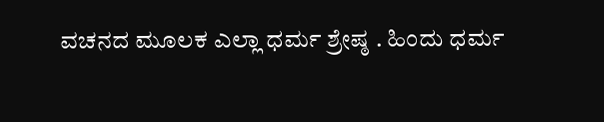ವಚನದ ಮೂಲಕ ಎಲ್ಲಾ ಧರ್ಮ ಶ್ರೇಷ್ಠ . ಹಿಂದು ಧರ್ಮ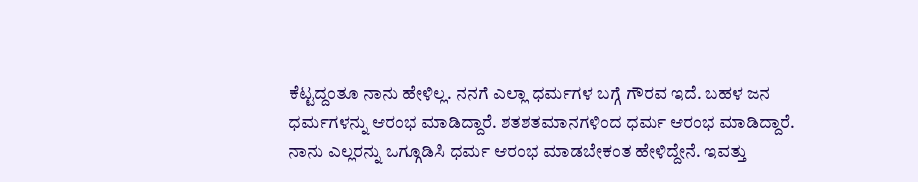ಕೆಟ್ಟದ್ದಂತೂ ನಾನು ಹೇಳಿಲ್ಲ. ನನಗೆ ಎಲ್ಲಾ ಧರ್ಮಗಳ ಬಗ್ಗೆ ಗೌರವ ಇದೆ. ಬಹಳ ಜನ ಧರ್ಮಗಳನ್ನು ಆರಂಭ ಮಾಡಿದ್ದಾರೆ. ಶತಶತಮಾನಗಳಿಂದ ಧರ್ಮ ಆರಂಭ ಮಾಡಿದ್ದಾರೆ. ನಾನು ಎಲ್ಲರನ್ನು ಒಗ್ಗೂಡಿಸಿ ಧರ್ಮ ಆರಂಭ ಮಾಡಬೇಕಂತ ಹೇಳಿದ್ದೇನೆ. ಇವತ್ತು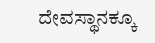ದೇವಸ್ಥಾನಕ್ಕೂ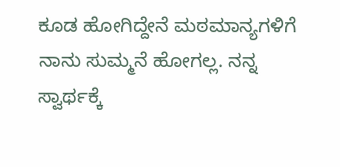ಕೂಡ ಹೋಗಿದ್ದೇನೆ ಮಠಮಾನ್ಯಗಳಿಗೆ ನಾನು ಸುಮ್ಮನೆ ಹೋಗಲ್ಲ. ನನ್ನ ಸ್ವಾರ್ಥಕ್ಕೆ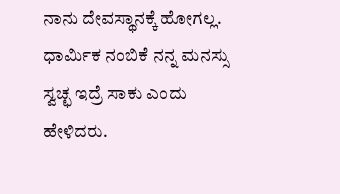ನಾನು ದೇವಸ್ಥಾನಕ್ಕೆ ಹೋಗಲ್ಲ. ಧಾರ್ಮಿಕ ನಂಬಿಕೆ ನನ್ನ ಮನಸ್ಸು ಸ್ವಚ್ಛ ಇದ್ರೆ ಸಾಕು ಎಂದು ಹೇಳಿದರು.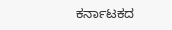ಕರ್ನಾಟಕದ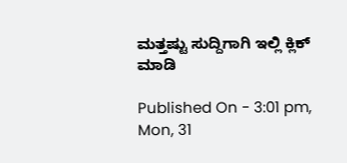ಮತ್ತಷ್ಟು ಸುದ್ದಿಗಾಗಿ ಇಲ್ಲಿ ಕ್ಲಿಕ್ ಮಾಡಿ

Published On - 3:01 pm, Mon, 31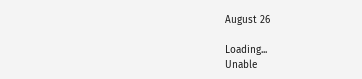August 26

Loading...
Unable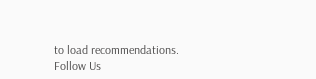to load recommendations.
Follow Us